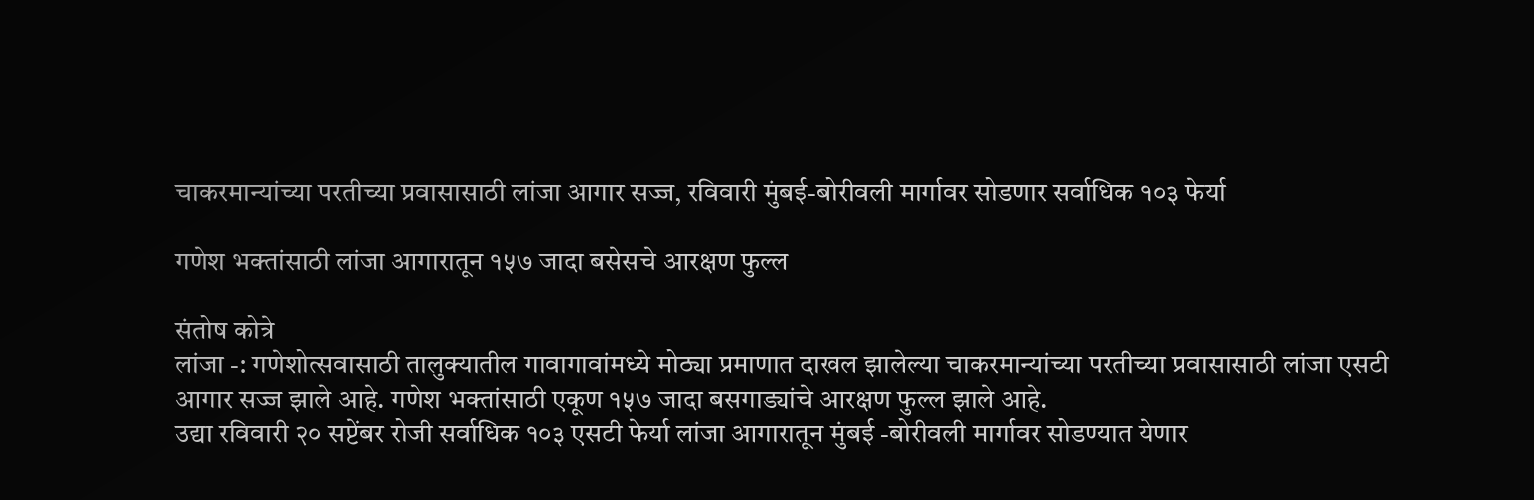चाकरमान्यांच्या परतीच्या प्रवासासाठी लांजा आगार सज्ज, रविवारी मुंबई-बोरीवली मार्गावर सोडणार सर्वाधिक १०३ फेर्या

गणेश भक्तांसाठी लांजा आगारातून १५७ जादा बसेसचे आरक्षण फुल्ल

संतोष कोत्रे
लांजा -: गणेशोत्सवासाठी तालुक्यातील गावागावांमध्ये मोठ्या प्रमाणात दाखल झालेल्या चाकरमान्यांच्या परतीच्या प्रवासासाठी लांजा एसटी आगार सज्ज झाले आहे. गणेश भक्तांसाठी एकूण १५७ जादा बसगाड्यांचे आरक्षण फुल्ल झाले आहे.
उद्या रविवारी २० सप्टेंबर रोजी सर्वाधिक १०३ एसटी फेर्या लांजा आगारातून मुंबई -बोरीवली मार्गावर सोडण्यात येणार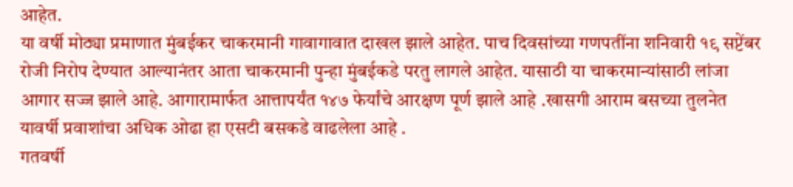आहेत.
या वर्षी मोठ्या प्रमाणात मुंबईकर चाकरमानी गावागावात दाखल झाले आहेत. पाच दिवसांच्या गणपतींना शनिवारी १९ सप्टेंबर रोजी निरोप देण्यात आल्यानंतर आता चाकरमानी पुन्हा मुंबईकडे परतु लागले आहेत. यासाठी या चाकरमान्यांसाठी लांजा आगार सज्ज झाले आहे. आगारामार्फत आत्तापर्यंत १४७ फेर्यांचे आरक्षण पूर्ण झाले आहे .खासगी आराम बसच्या तुलनेत यावर्षी प्रवाशांचा अधिक ओढा हा एसटी बसकडे वाढलेला आहे .
गतवर्षी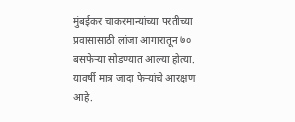मुंबईकर चाकरमान्यांच्या परतीच्या प्रवासासाठी लांजा आगारातून ७० बसफेऱ्या सोडण्यात आल्या होत्या. यावर्षी मात्र जादा फेऱ्यांचे आरक्षण आहे.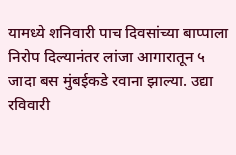यामध्ये शनिवारी पाच दिवसांच्या बाप्पाला निरोप दिल्यानंतर लांजा आगारातून ५ जादा बस मुंबईकडे रवाना झाल्या. उद्या रविवारी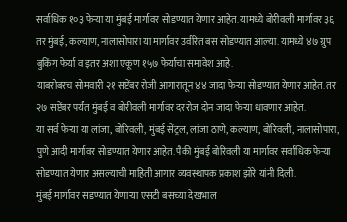सर्वाधिक १०३ फेऱ्या या मुंबई मार्गावर सोडण्यात येणार आहेत. यामध्ये बोरीवली मार्गावर ३६ तर मुंबई, कल्याण, नालासोपारा या मार्गावर उर्वरित बस सोडण्यात आल्या. यामध्ये ४७ ग्रुप बुकिंग फेर्या व इतर अशा एकूण १५७ फेर्याचा समावेश आहे.
याबरोबरच सोमवारी २१ सप्टेंबर रोजी आगारातून ४४ जादा फेऱ्या सोडण्यात येणार आहेत. तर २७ सप्टेंबर पर्यंत मुंबई व बोरीवली मार्गावर दररोज दोन जादा फेऱ्या धावणार आहेत.
या सर्व फेऱ्या या लांजा, बोरिवली, मुंबई सेंट्रल, लांजा ठाणे, कल्याण, बोरिवली, नालासोपारा, पुणे आदी मार्गावर सोडण्यात येणार आहेत. पैकी मुंबई बोरिवली या मार्गावर सर्वाधिक फेऱ्या सोडण्यात येणार असल्याची माहिती आगार व्यवस्थापक प्रकाश झोरे यांनी दिली.
मुंबई मार्गावर सडण्यात येणाऱ्या एसटी बसच्या देखभाल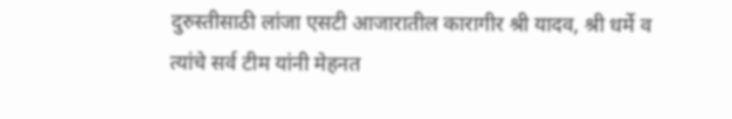दुरुस्तीसाठी लांजा एसटी आजारातील कारागीर श्री यादव, श्री धर्मे व त्यांचे सर्व टीम यांनी मेहनत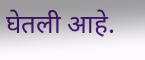घेतली आहे.